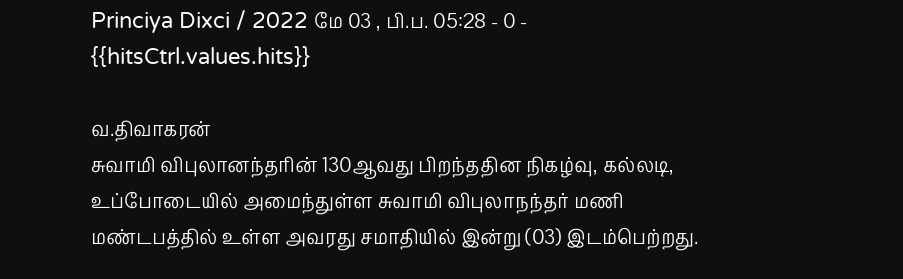Princiya Dixci / 2022 மே 03 , பி.ப. 05:28 - 0 - {{hitsCtrl.values.hits}}

வ.திவாகரன்
சுவாமி விபுலானந்தரின் 130ஆவது பிறந்ததின நிகழ்வு, கல்லடி, உப்போடையில் அமைந்துள்ள சுவாமி விபுலாநந்தர் மணி மண்டபத்தில் உள்ள அவரது சமாதியில் இன்று (03) இடம்பெற்றது.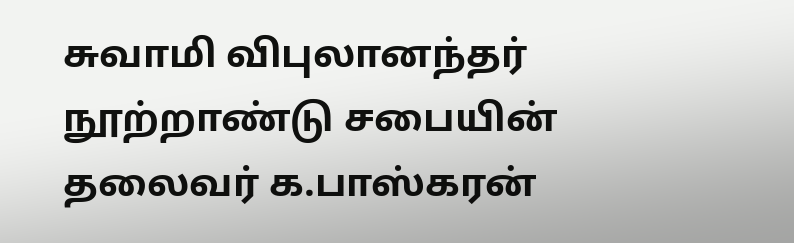சுவாமி விபுலானந்தர் நூற்றாண்டு சபையின் தலைவர் க.பாஸ்கரன்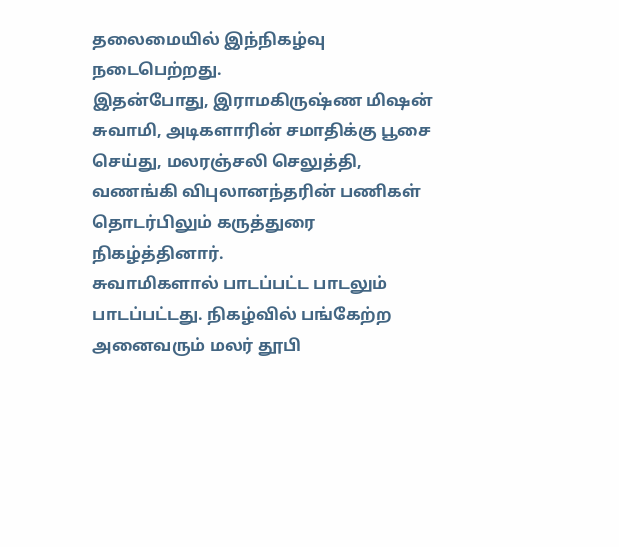தலைமையில் இந்நிகழ்வு நடைபெற்றது.
இதன்போது, இராமகிருஷ்ண மிஷன் சுவாமி, அடிகளாரின் சமாதிக்கு பூசை செய்து, மலரஞ்சலி செலுத்தி, வணங்கி விபுலானந்தரின் பணிகள் தொடர்பிலும் கருத்துரை நிகழ்த்தினார்.
சுவாமிகளால் பாடப்பட்ட பாடலும் பாடப்பட்டது. நிகழ்வில் பங்கேற்ற அனைவரும் மலர் தூபி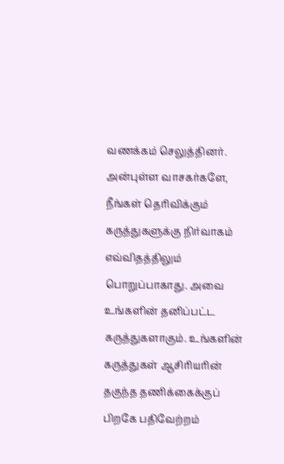வணக்கம் செலுத்தினர்.
அன்புள்ள வாசகர்களே,
நீங்கள் தெரிவிக்கும் கருத்துகளுக்கு நிர்வாகம் எவ்விதத்திலும் பொறுப்பாகாது. அவை உங்களின் தனிப்பட்ட கருத்துகளாகும். உங்களின் கருத்துகள் ஆசிரியரின் தகுந்த தணிக்கைக்குப் பிறகே பதிவேற்றம்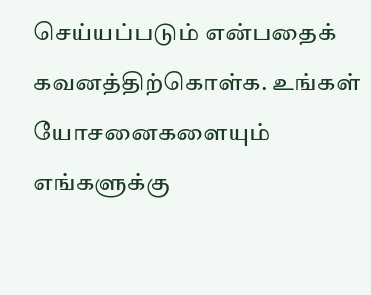செய்யப்படும் என்பதைக் கவனத்திற்கொள்க. உங்கள் யோசனைகளையும் எங்களுக்கு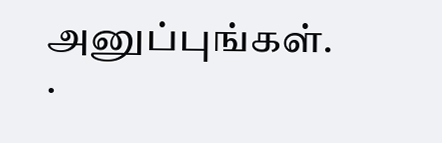அனுப்புங்கள். .